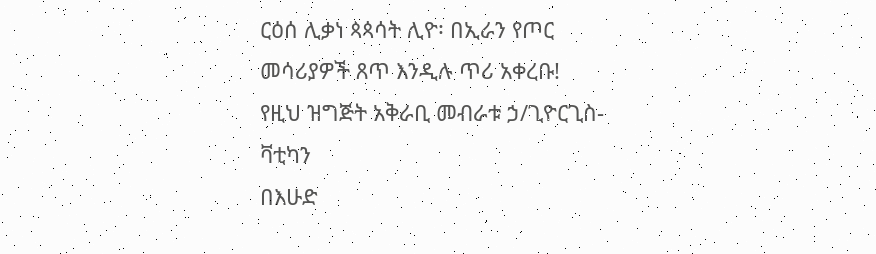ርዕሰ ሊቃነ ጳጳሳት ሊዮ፡ በኢራን የጦር መሳሪያዎች ጸጥ እንዲሉ ጥሪ አቀረቡ!
የዚህ ዝግጅት አቅራቢ መብራቱ ኃ/ጊዮርጊስ-ቫቲካን
በእሁድ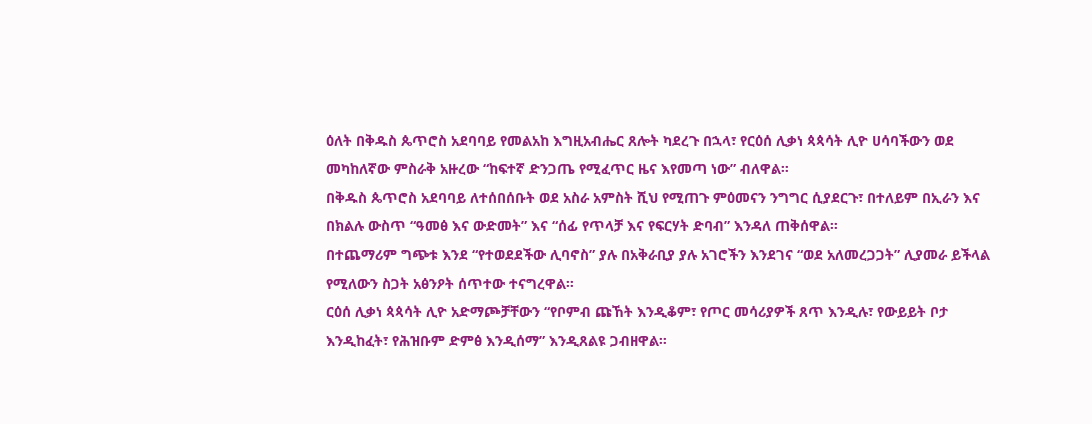ዕለት በቅዱስ ጴጥሮስ አደባባይ የመልአከ እግዚአብሔር ጸሎት ካደረጉ በኋላ፣ የርዕሰ ሊቃነ ጳጳሳት ሊዮ ሀሳባችውን ወደ መካከለኛው ምስራቅ አዙረው “ከፍተኛ ድንጋጤ የሚፈጥር ዜና እየመጣ ነው” ብለዋል።
በቅዱስ ጴጥሮስ አደባባይ ለተሰበሰቡት ወደ አስራ አምስት ሺህ የሚጠጉ ምዕመናን ንግግር ሲያደርጉ፣ በተለይም በኢራን እና በክልሉ ውስጥ “ዓመፅ እና ውድመት” እና “ሰፊ የጥላቻ እና የፍርሃት ድባብ” እንዳለ ጠቅሰዋል።
በተጨማሪም ግጭቱ እንደ “የተወደደችው ሊባኖስ” ያሉ በአቅራቢያ ያሉ አገሮችን እንደገና “ወደ አለመረጋጋት” ሊያመራ ይችላል የሚለውን ስጋት አፅንዖት ሰጥተው ተናግረዋል።
ርዕሰ ሊቃነ ጳጳሳት ሊዮ አድማጮቻቸውን “የቦምብ ጩኸት እንዲቆም፣ የጦር መሳሪያዎች ጸጥ እንዲሉ፣ የውይይት ቦታ እንዲከፈት፣ የሕዝቡም ድምፅ እንዲሰማ” እንዲጸልዩ ጋብዘዋል።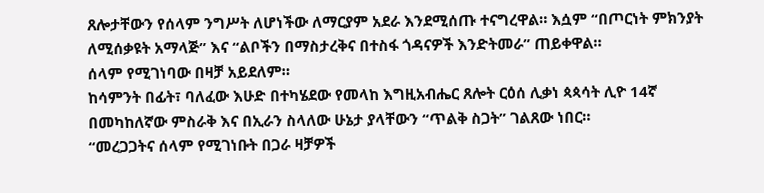ጸሎታቸውን የሰላም ንግሥት ለሆነችው ለማርያም አደራ እንደሚሰጡ ተናግረዋል። እሷም “በጦርነት ምክንያት ለሚሰቃዩት አማላጅ” እና “ልቦችን በማስታረቅና በተስፋ ጎዳናዎች እንድትመራ” ጠይቀዋል።
ሰላም የሚገነባው በዛቻ አይደለም።
ከሳምንት በፊት፣ ባለፈው እሁድ በተካሄደው የመላከ እግዚአብሔር ጸሎት ርዕሰ ሊቃነ ጳጳሳት ሊዮ 14ኛ በመካከለኛው ምስራቅ እና በኢራን ስላለው ሁኔታ ያላቸውን “ጥልቅ ስጋት” ገልጸው ነበር።
“መረጋጋትና ሰላም የሚገነቡት በጋራ ዛቻዎች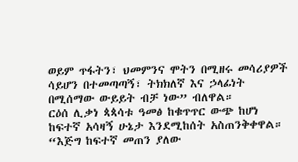ወይም ጥፋትን፣ ህመምንና ሞትን በሚዘሩ መሳሪያዎች ሳይሆን በተመጣጣኝ፣ ትክክለኛ እና ኃላፊነት በሚሰማው ውይይት ብቻ ነው” ብለዋል።
ርዕሰ ሊቃነ ጳጳሳቱ ዓመፅ ከቁጥጥር ውጭ ከሆነ ከፍተኛ አሳዛኝ ሁኔታ እንደሚከሰት አስጠንቅቀዋል።
“እጅግ ከፍተኛ መጠን ያለው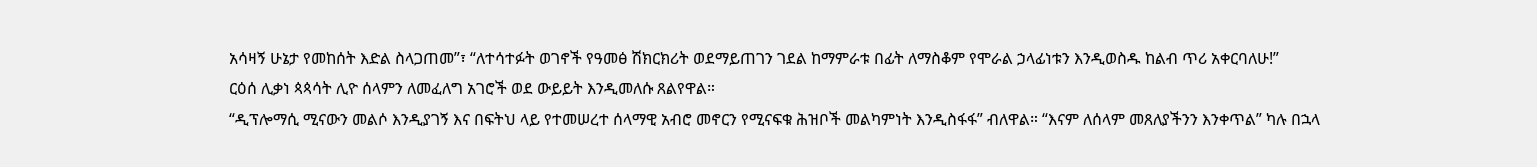አሳዛኝ ሁኔታ የመከሰት እድል ስላጋጠመ”፣ “ለተሳተፉት ወገኖች የዓመፅ ሽክርክሪት ወደማይጠገን ገደል ከማምራቱ በፊት ለማስቆም የሞራል ኃላፊነቱን እንዲወስዱ ከልብ ጥሪ አቀርባለሁ!”
ርዕሰ ሊቃነ ጳጳሳት ሊዮ ሰላምን ለመፈለግ አገሮች ወደ ውይይት እንዲመለሱ ጸልየዋል።
“ዲፕሎማሲ ሚናውን መልሶ እንዲያገኝ እና በፍትህ ላይ የተመሠረተ ሰላማዊ አብሮ መኖርን የሚናፍቁ ሕዝቦች መልካምነት እንዲስፋፋ” ብለዋል። “እናም ለሰላም መጸለያችንን እንቀጥል” ካሉ በኋላ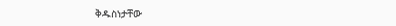ቅዱስነታቸው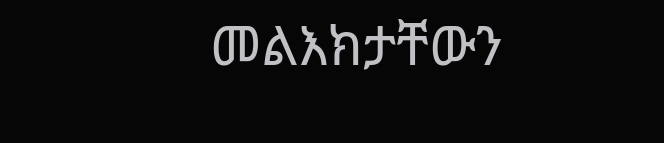መልእክታቸውን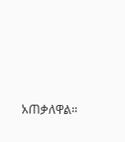አጠቃለዋል።